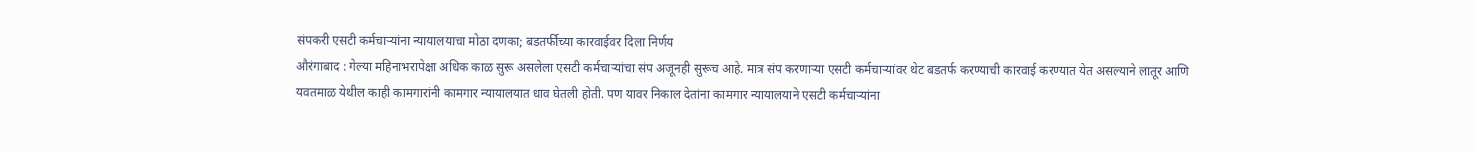संपकरी एसटी कर्मचाऱ्यांना न्यायालयाचा मोठा दणका; बडतर्फीच्या कारवाईवर दिला निर्णय
औरंगाबाद : गेल्या महिनाभरापेक्षा अधिक काळ सुरू असलेला एसटी कर्मचाऱ्यांचा संप अजूनही सुरूच आहे. मात्र संप करणाऱ्या एसटी कर्मचाऱ्यांवर थेट बडतर्फ करण्याची कारवाई करण्यात येत असल्याने लातूर आणि यवतमाळ येथील काही कामगारांनी कामगार न्यायालयात धाव घेतली होती. पण यावर निकाल देतांना कामगार न्यायालयाने एसटी कर्मचाऱ्यांना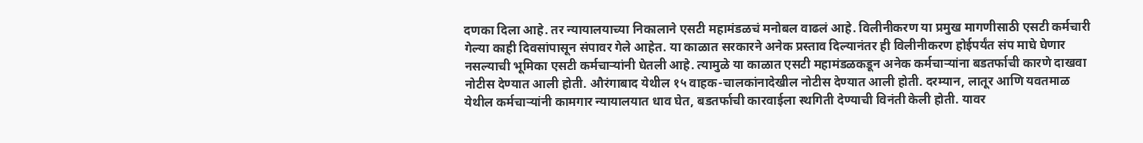दणका दिला आहे. तर न्यायालयाच्या निकालाने एसटी महामंडळचं मनोबल वाढलं आहे. विलीनीकरण या प्रमुख मागणीसाठी एसटी कर्मचारी गेल्या काही दिवसांपासून संपावर गेले आहेत. या काळात सरकारने अनेक प्रस्ताव दिल्यानंतर ही विलीनीकरण होईपर्यंत संप माघे घेणार नसल्याची भूमिका एसटी कर्मचाऱ्यांनी घेतली आहे. त्यामुळे या काळात एसटी महामंडळकडून अनेक कर्मचाऱ्यांना बडतर्फाची कारणे दाखवा नोटीस देण्यात आली होती. औरंगाबाद येथील १५ वाहक-चालकांनादेखील नोटीस देण्यात आली होती. दरम्यान, लातूर आणि यवतमाळ येथील कर्मचाऱ्यांनी कामगार न्यायालयात धाव घेत, बडतर्फाची कारवाईला स्थगिती देण्याची विनंती केली होती. यावर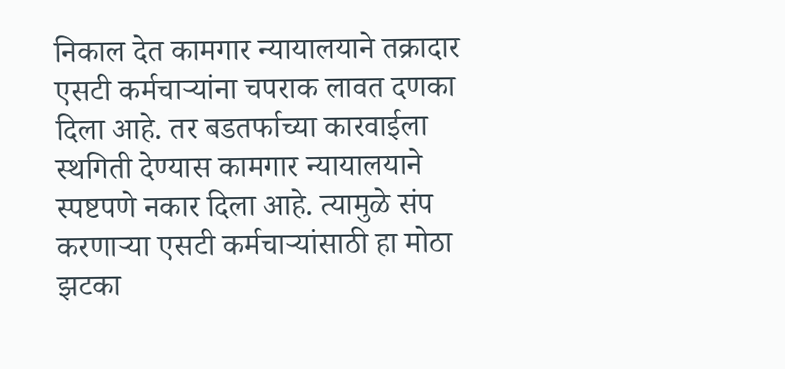निकाल देत कामगार न्यायालयाने तक्रादार एसटी कर्मचाऱ्यांना चपराक लावत दणका दिला आहे. तर बडतर्फाच्या कारवाईला स्थगिती देण्यास कामगार न्यायालयाने स्पष्टपणे नकार दिला आहे. त्यामुळे संप करणाऱ्या एसटी कर्मचाऱ्यांसाठी हा मोठा झटका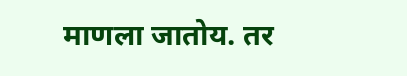माणला जातोय. तर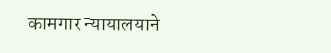कामगार न्यायालयाने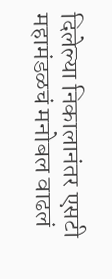दिलेल्या निकालानंतर एसटी महामंडळचं मनोबल वाढलं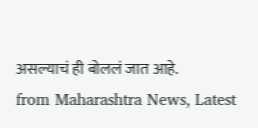असल्याचं ही बोललं जात आहे.
from Maharashtra News, Latest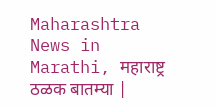Maharashtra News in Marathi, महाराष्ट्र ठळक बातम्या |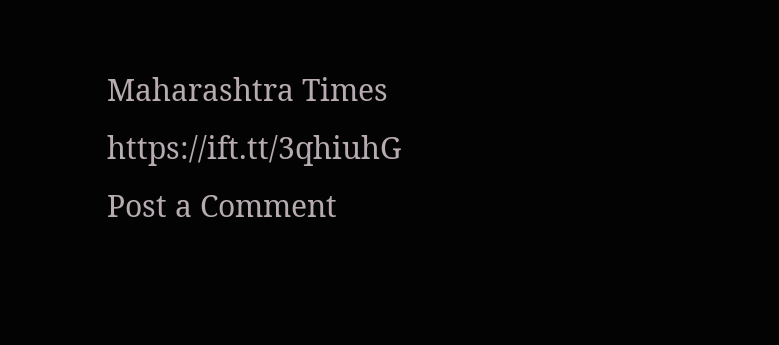Maharashtra Times https://ift.tt/3qhiuhG
Post a Comment